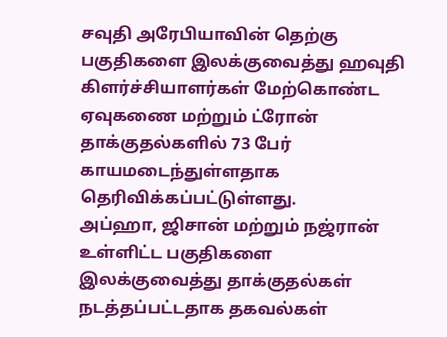சவுதி அரேபியாவின் தெற்கு பகுதிகளை இலக்குவைத்து ஹவுதி கிளர்ச்சியாளர்கள் மேற்கொண்ட ஏவுகணை மற்றும் ட்ரோன் தாக்குதல்களில் 73 பேர் காயமடைந்துள்ளதாக தெரிவிக்கப்பட்டுள்ளது.
அப்ஹா, ஜிசான் மற்றும் நஜ்ரான் உள்ளிட்ட பகுதிகளை இலக்குவைத்து தாக்குதல்கள் நடத்தப்பட்டதாக தகவல்கள்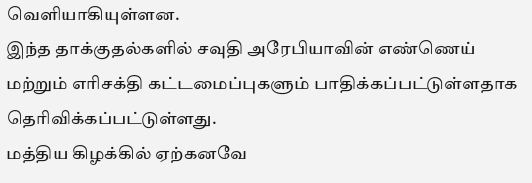வெளியாகியுள்ளன.
இந்த தாக்குதல்களில் சவுதி அரேபியாவின் எண்ணெய் மற்றும் எரிசக்தி கட்டமைப்புகளும் பாதிக்கப்பட்டுள்ளதாக தெரிவிக்கப்பட்டுள்ளது.
மத்திய கிழக்கில் ஏற்கனவே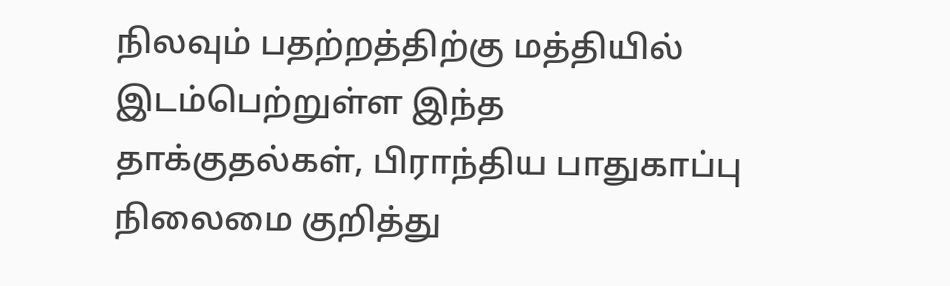நிலவும் பதற்றத்திற்கு மத்தியில் இடம்பெற்றுள்ள இந்த தாக்குதல்கள், பிராந்திய பாதுகாப்பு நிலைமை குறித்து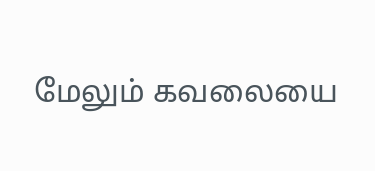மேலும் கவலையை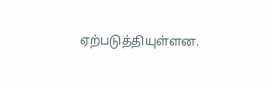ஏற்படுத்தியுள்ளன.